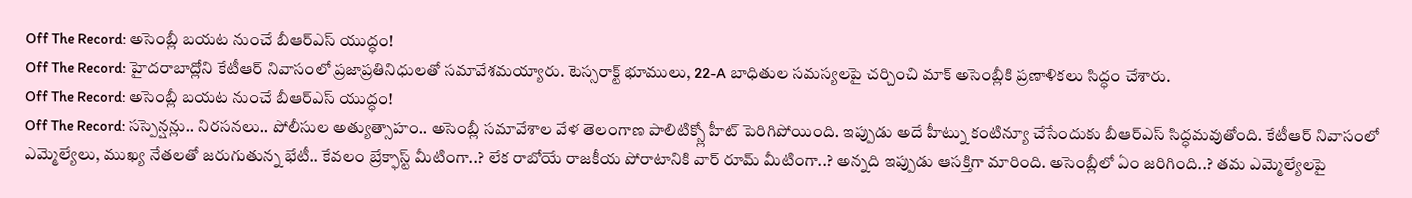Off The Record: అసెంబ్లీ బయట నుంచే బీఆర్ఎస్ యుద్ధం!
Off The Record: హైదరాబాద్లోని కేటీఆర్ నివాసంలో ప్రజాప్రతినిధులతో సమావేశమయ్యారు. టెస్సరాక్ట్ భూములు, 22-A బాధితుల సమస్యలపై చర్చించి మాక్ అసెంబ్లీకి ప్రణాళికలు సిద్ధం చేశారు.
Off The Record: అసెంబ్లీ బయట నుంచే బీఆర్ఎస్ యుద్ధం!
Off The Record: సస్పెన్షన్లు.. నిరసనలు.. పోలీసుల అత్యుత్సాహం.. అసెంబ్లీ సమావేశాల వేళ తెలంగాణ పాలిటిక్స్లో హీట్ పెరిగిపోయింది. ఇప్పుడు అదే హీట్ను కంటిన్యూ చేసేందుకు బీఆర్ఎస్ సిద్ధమవుతోంది. కేటీఆర్ నివాసంలో ఎమ్మెల్యేలు, ముఖ్య నేతలతో జరుగుతున్న భేటీ.. కేవలం బ్రేక్ఫాస్ట్ మీటింగా..? లేక రాబోయే రాజకీయ పోరాటానికి వార్ రూమ్ మీటింగా..? అన్నది ఇప్పుడు ఆసక్తిగా మారింది. అసెంబ్లీలో ఏం జరిగింది..? తమ ఎమ్మెల్యేలపై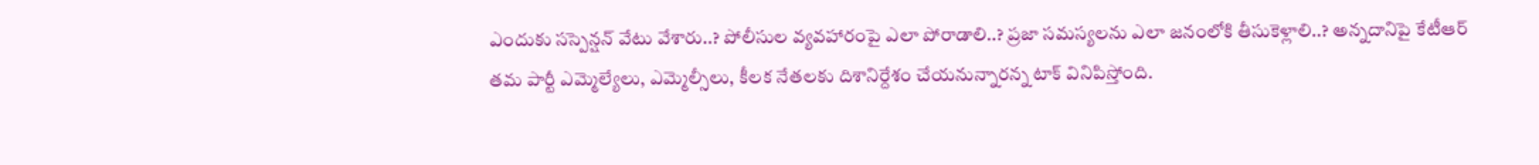ఎందుకు సస్పెన్షన్ వేటు వేశారు..? పోలీసుల వ్యవహారంపై ఎలా పోరాడాలి..? ప్రజా సమస్యలను ఎలా జనంలోకి తీసుకెళ్లాలి..? అన్నదానిపై కేటీఆర్ తమ పార్టీ ఎమ్మెల్యేలు, ఎమ్మెల్సీలు, కీలక నేతలకు దిశానిర్దేశం చేయనున్నారన్న టాక్ వినిపిస్తోంది.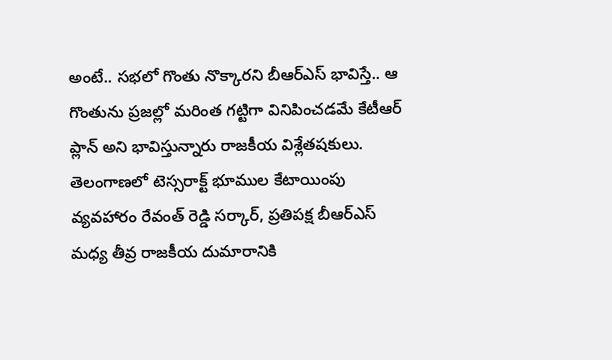అంటే.. సభలో గొంతు నొక్కారని బీఆర్ఎస్ భావిస్తే.. ఆ గొంతును ప్రజల్లో మరింత గట్టిగా వినిపించడమే కేటీఆర్ ప్లాన్ అని భావిస్తున్నారు రాజకీయ విశ్లేతషకులు.
తెలంగాణలో టెస్సరాక్ట్ భూముల కేటాయింపు వ్యవహారం రేవంత్ రెడ్డి సర్కార్, ప్రతిపక్ష బీఆర్ఎస్ మధ్య తీవ్ర రాజకీయ దుమారానికి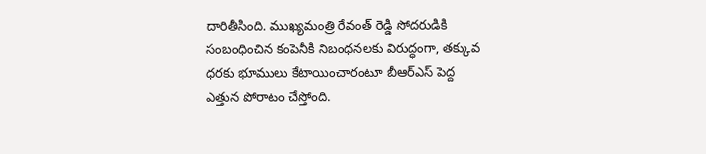దారితీసింది. ముఖ్యమంత్రి రేవంత్ రెడ్డి సోదరుడికి సంబంధించిన కంపెనీకి నిబంధనలకు విరుద్ధంగా, తక్కువ ధరకు భూములు కేటాయించారంటూ బీఆర్ఎస్ పెద్ద ఎత్తున పోరాటం చేస్తోంది.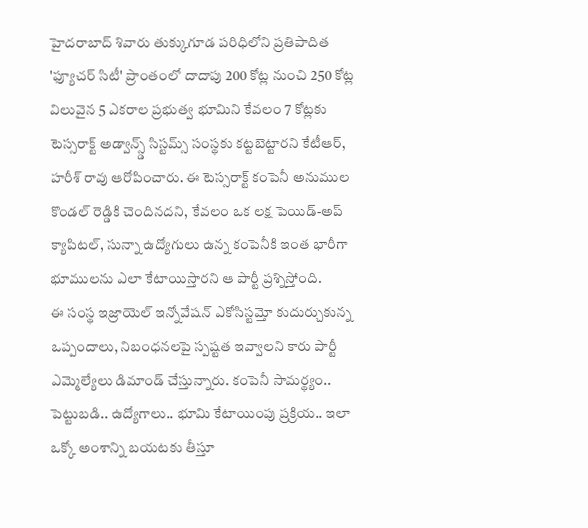హైదరాబాద్ శివారు తుక్కుగూడ పరిధిలోని ప్రతిపాదిత 'ఫ్యూచర్ సిటీ' ప్రాంతంలో దాదాపు 200 కోట్ల నుంచి 250 కోట్ల విలువైన 5 ఎకరాల ప్రభుత్వ భూమిని కేవలం 7 కోట్లకు టెస్సరాక్ట్ అడ్వాన్స్డ్ సిస్టమ్స్ సంస్థకు కట్టబెట్టారని కేటీఆర్, హరీశ్ రావు ఆరోపించారు. ఈ టెస్సరాక్ట్ కంపెనీ అనుముల కొండల్ రెడ్డికి చెందినదని, కేవలం ఒక లక్ష పెయిడ్-అప్ క్యాపిటల్, సున్నా ఉద్యోగులు ఉన్న కంపెనీకి ఇంత భారీగా భూములను ఎలా కేటాయిస్తారని ఆ పార్టీ ప్రశ్నిస్తోంది.
ఈ సంస్థ ఇజ్రాయెల్ ఇన్నోవేషన్ ఎకోసిస్టమ్తో కుదుర్చుకున్న ఒప్పందాలు, నిబంధనలపై స్పష్టత ఇవ్వాలని కారు పార్టీ ఎమ్మెల్యేలు డిమాండ్ చేస్తున్నారు. కంపెనీ సామర్థ్యం.. పెట్టుబడి.. ఉద్యోగాలు.. భూమి కేటాయింపు ప్రక్రియ.. ఇలా ఒక్కో అంశాన్ని బయటకు తీస్తూ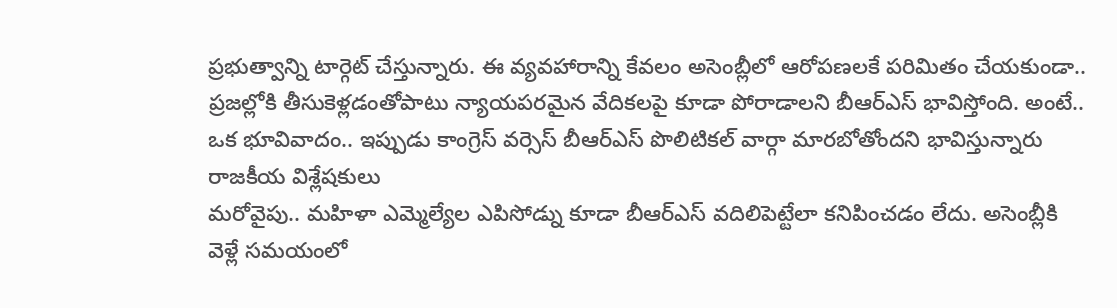ప్రభుత్వాన్ని టార్గెట్ చేస్తున్నారు. ఈ వ్యవహారాన్ని కేవలం అసెంబ్లీలో ఆరోపణలకే పరిమితం చేయకుండా.. ప్రజల్లోకి తీసుకెళ్లడంతోపాటు న్యాయపరమైన వేదికలపై కూడా పోరాడాలని బీఆర్ఎస్ భావిస్తోంది. అంటే.. ఒక భూవివాదం.. ఇప్పుడు కాంగ్రెస్ వర్సెస్ బీఆర్ఎస్ పొలిటికల్ వార్గా మారబోతోందని భావిస్తున్నారు రాజకీయ విశ్లేషకులు
మరోవైపు.. మహిళా ఎమ్మెల్యేల ఎపిసోడ్ను కూడా బీఆర్ఎస్ వదిలిపెట్టేలా కనిపించడం లేదు. అసెంబ్లీకి వెళ్లే సమయంలో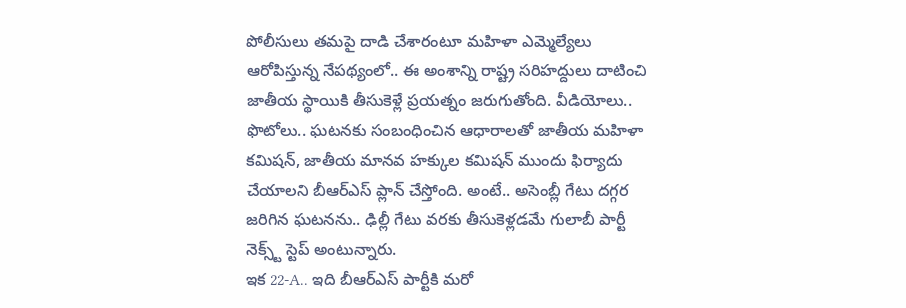పోలీసులు తమపై దాడి చేశారంటూ మహిళా ఎమ్మెల్యేలు ఆరోపిస్తున్న నేపథ్యంలో.. ఈ అంశాన్ని రాష్ట్ర సరిహద్దులు దాటించి జాతీయ స్థాయికి తీసుకెళ్లే ప్రయత్నం జరుగుతోంది. వీడియోలు.. ఫొటోలు.. ఘటనకు సంబంధించిన ఆధారాలతో జాతీయ మహిళా కమిషన్, జాతీయ మానవ హక్కుల కమిషన్ ముందు ఫిర్యాదు చేయాలని బీఆర్ఎస్ ప్లాన్ చేస్తోంది. అంటే.. అసెంబ్లీ గేటు దగ్గర జరిగిన ఘటనను.. ఢిల్లీ గేటు వరకు తీసుకెళ్లడమే గులాబీ పార్టీ నెక్స్ట్ స్టెప్ అంటున్నారు.
ఇక 22-A.. ఇది బీఆర్ఎస్ పార్టీకి మరో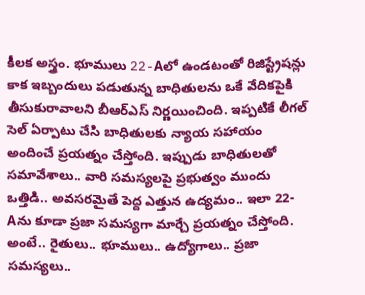కీలక అస్త్రం. భూములు 22-Aలో ఉండటంతో రిజిస్ట్రేషన్లు కాక ఇబ్బందులు పడుతున్న బాధితులను ఒకే వేదికపైకి తీసుకురావాలని బీఆర్ఎస్ నిర్ణయించింది. ఇప్పటికే లీగల్ సెల్ ఏర్పాటు చేసి బాధితులకు న్యాయ సహాయం అందించే ప్రయత్నం చేస్తోంది. ఇప్పుడు బాధితులతో సమావేశాలు.. వారి సమస్యలపై ప్రభుత్వం ముందు ఒత్తిడి.. అవసరమైతే పెద్ద ఎత్తున ఉద్యమం.. ఇలా 22-Aను కూడా ప్రజా సమస్యగా మార్చే ప్రయత్నం చేస్తోంది. అంటే.. రైతులు.. భూములు.. ఉద్యోగాలు.. ప్రజా సమస్యలు..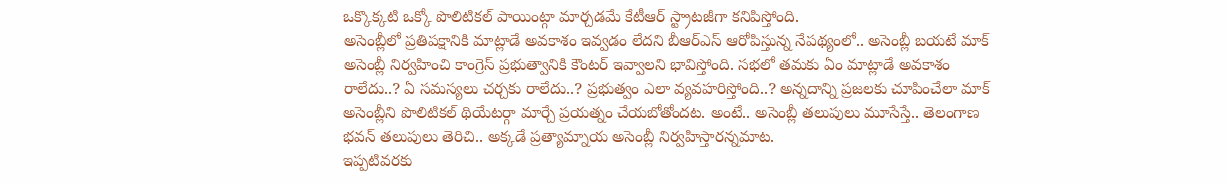ఒక్కొక్కటి ఒక్కో పొలిటికల్ పాయింట్గా మార్చడమే కేటీఆర్ స్ట్రాటజీగా కనిపిస్తోంది.
అసెంబ్లీలో ప్రతిపక్షానికి మాట్లాడే అవకాశం ఇవ్వడం లేదని బీఆర్ఎస్ ఆరోపిస్తున్న నేపథ్యంలో.. అసెంబ్లీ బయటే మాక్ అసెంబ్లీ నిర్వహించి కాంగ్రెస్ ప్రభుత్వానికి కౌంటర్ ఇవ్వాలని భావిస్తోంది. సభలో తమకు ఏం మాట్లాడే అవకాశం రాలేదు..? ఏ సమస్యలు చర్చకు రాలేదు..? ప్రభుత్వం ఎలా వ్యవహరిస్తోంది..? అన్నదాన్ని ప్రజలకు చూపించేలా మాక్ అసెంబ్లీని పొలిటికల్ థియేటర్గా మార్చే ప్రయత్నం చేయబోతోందట. అంటే.. అసెంబ్లీ తలుపులు మూసేస్తే.. తెలంగాణ భవన్ తలుపులు తెరిచి.. అక్కడే ప్రత్యామ్నాయ అసెంబ్లీ నిర్వహిస్తారన్నమాట.
ఇప్పటివరకు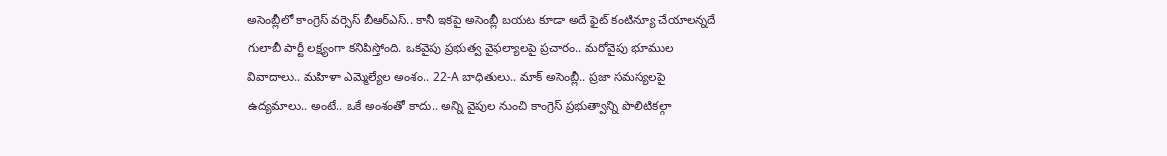అసెంబ్లీలో కాంగ్రెస్ వర్సెస్ బీఆర్ఎస్.. కానీ ఇకపై అసెంబ్లీ బయట కూడా అదే ఫైట్ కంటిన్యూ చేయాలన్నదే గులాబీ పార్టీ లక్ష్యంగా కనిపిస్తోంది. ఒకవైపు ప్రభుత్వ వైఫల్యాలపై ప్రచారం.. మరోవైపు భూముల వివాదాలు.. మహిళా ఎమ్మెల్యేల అంశం.. 22-A బాధితులు.. మాక్ అసెంబ్లీ.. ప్రజా సమస్యలపై ఉద్యమాలు.. అంటే.. ఒకే అంశంతో కాదు.. అన్ని వైపుల నుంచి కాంగ్రెస్ ప్రభుత్వాన్ని పొలిటికల్గా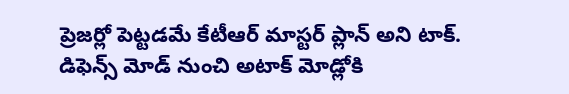ప్రెజర్లో పెట్టడమే కేటీఆర్ మాస్టర్ ప్లాన్ అని టాక్. డిఫెన్స్ మోడ్ నుంచి అటాక్ మోడ్లోకి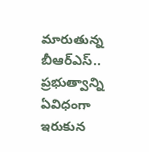మారుతున్న బీఆర్ఎస్.. ప్రభుత్వాన్ని ఏవిధంగా ఇరుకున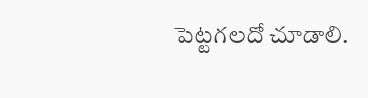పెట్టగలదో చూడాలి.